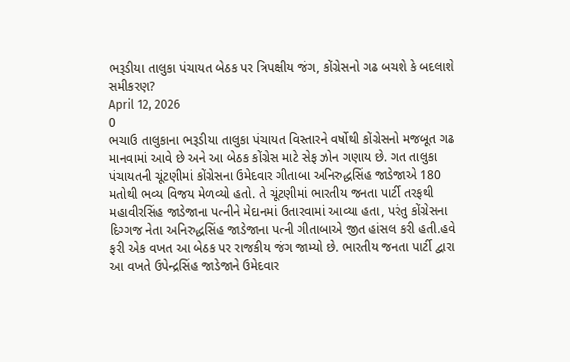ભરૂડીયા તાલુકા પંચાયત બેઠક પર ત્રિપક્ષીય જંગ, કોંગ્રેસનો ગઢ બચશે કે બદલાશે સમીકરણ?
April 12, 2026
0
ભચાઉ તાલુકાના ભરૂડીયા તાલુકા પંચાયત વિસ્તારને વર્ષોથી કોંગ્રેસનો મજબૂત ગઢ માનવામાં આવે છે અને આ બેઠક કોંગ્રેસ માટે સેફ ઝોન ગણાય છે. ગત તાલુકા પંચાયતની ચૂંટણીમાં કોંગ્રેસના ઉમેદવાર ગીતાબા અનિરુદ્ધસિંહ જાડેજાએ 180 મતોથી ભવ્ય વિજય મેળવ્યો હતો. તે ચૂંટણીમાં ભારતીય જનતા પાર્ટી તરફથી મહાવીરસિંહ જાડેજાના પત્નીને મેદાનમાં ઉતારવામાં આવ્યા હતા, પરંતુ કોંગ્રેસના દિગ્ગજ નેતા અનિરુદ્ધસિંહ જાડેજાના પત્ની ગીતાબાએ જીત હાંસલ કરી હતી.હવે ફરી એક વખત આ બેઠક પર રાજકીય જંગ જામ્યો છે. ભારતીય જનતા પાર્ટી દ્વારા આ વખતે ઉપેન્દ્રસિંહ જાડેજાને ઉમેદવાર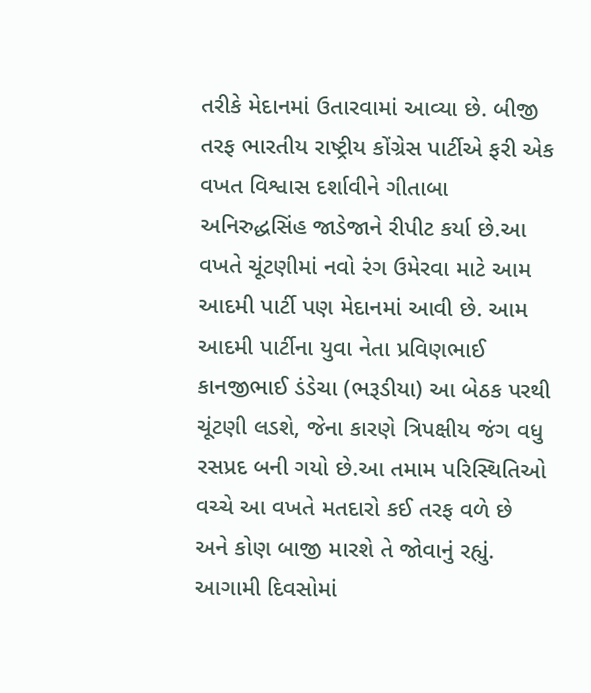તરીકે મેદાનમાં ઉતારવામાં આવ્યા છે. બીજી તરફ ભારતીય રાષ્ટ્રીય કોંગ્રેસ પાર્ટીએ ફરી એક વખત વિશ્વાસ દર્શાવીને ગીતાબા અનિરુદ્ધસિંહ જાડેજાને રીપીટ કર્યા છે.આ વખતે ચૂંટણીમાં નવો રંગ ઉમેરવા માટે આમ આદમી પાર્ટી પણ મેદાનમાં આવી છે. આમ આદમી પાર્ટીના યુવા નેતા પ્રવિણભાઈ કાનજીભાઈ ડંડેચા (ભરૂડીયા) આ બેઠક પરથી ચૂંટણી લડશે, જેના કારણે ત્રિપક્ષીય જંગ વધુ રસપ્રદ બની ગયો છે.આ તમામ પરિસ્થિતિઓ વચ્ચે આ વખતે મતદારો કઈ તરફ વળે છે અને કોણ બાજી મારશે તે જોવાનું રહ્યું. આગામી દિવસોમાં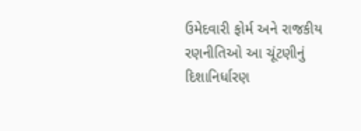ઉમેદવારી ફોર્મ અને રાજકીય રણનીતિઓ આ ચૂંટણીનું દિશાનિર્ધારણ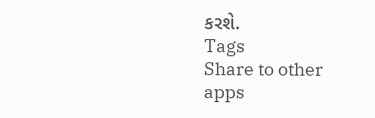કરશે.
Tags
Share to other apps